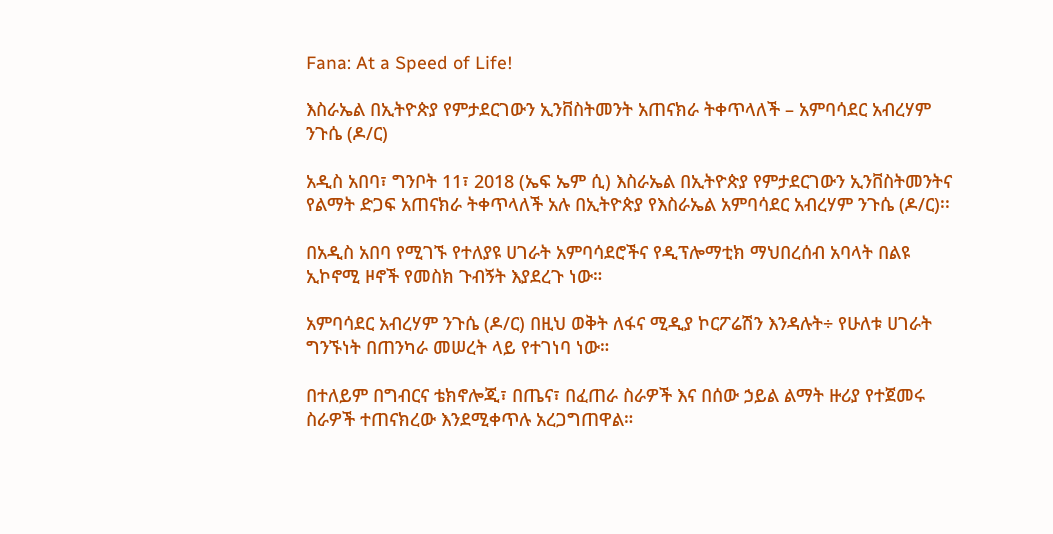Fana: At a Speed of Life!

እስራኤል በኢትዮጵያ የምታደርገውን ኢንቨስትመንት አጠናክራ ትቀጥላለች – አምባሳደር አብረሃም ንጉሴ (ዶ/ር)

አዲስ አበባ፣ ግንቦት 11፣ 2018 (ኤፍ ኤም ሲ) እስራኤል በኢትዮጵያ የምታደርገውን ኢንቨስትመንትና የልማት ድጋፍ አጠናክራ ትቀጥላለች አሉ በኢትዮጵያ የእስራኤል አምባሳደር አብረሃም ንጉሴ (ዶ/ር)፡፡

በአዲስ አበባ የሚገኙ የተለያዩ ሀገራት አምባሳደሮችና የዲፕሎማቲክ ማህበረሰብ አባላት በልዩ ኢኮኖሚ ዞኖች የመስክ ጉብኝት እያደረጉ ነው።

አምባሳደር አብረሃም ንጉሴ (ዶ/ር) በዚህ ወቅት ለፋና ሚዲያ ኮርፖሬሽን እንዳሉት÷ የሁለቱ ሀገራት ግንኙነት በጠንካራ መሠረት ላይ የተገነባ ነው።

በተለይም በግብርና ቴክኖሎጂ፣ በጤና፣ በፈጠራ ስራዎች እና በሰው ኃይል ልማት ዙሪያ የተጀመሩ ስራዎች ተጠናክረው እንደሚቀጥሉ አረጋግጠዋል።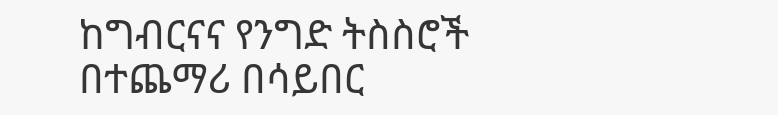ከግብርናና የንግድ ትስስሮች በተጨማሪ በሳይበር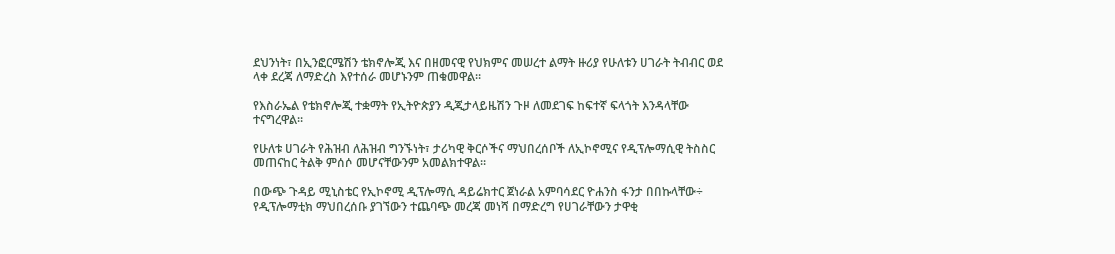ደህንነት፣ በኢንፎርሜሽን ቴክኖሎጂ እና በዘመናዊ የህክምና መሠረተ ልማት ዙሪያ የሁለቱን ሀገራት ትብብር ወደ ላቀ ደረጃ ለማድረስ እየተሰራ መሆኑንም ጠቁመዋል።

የእስራኤል የቴክኖሎጂ ተቋማት የኢትዮጵያን ዲጂታላይዜሽን ጉዞ ለመደገፍ ከፍተኛ ፍላጎት እንዳላቸው ተናግረዋል።

የሁለቱ ሀገራት የሕዝብ ለሕዝብ ግንኙነት፣ ታሪካዊ ቅርሶችና ማህበረሰቦች ለኢኮኖሚና የዲፕሎማሲዊ ትስስር መጠናከር ትልቅ ምሰሶ መሆናቸውንም አመልክተዋል።

በውጭ ጉዳይ ሚኒስቴር የኢኮኖሚ ዲፕሎማሲ ዳይሬክተር ጀነራል አምባሳደር ዮሐንስ ፋንታ በበኩላቸው÷ የዲፕሎማቲክ ማህበረሰቡ ያገኘውን ተጨባጭ መረጃ መነሻ በማድረግ የሀገራቸውን ታዋቂ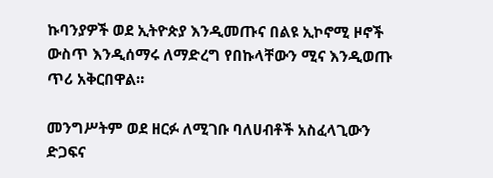ኩባንያዎች ወደ ኢትዮጵያ እንዲመጡና በልዩ ኢኮኖሚ ዞኖች ውስጥ እንዲሰማሩ ለማድረግ የበኩላቸውን ሚና እንዲወጡ ጥሪ አቅርበዋል።

መንግሥትም ወደ ዘርፉ ለሚገቡ ባለሀብቶች አስፈላጊውን ድጋፍና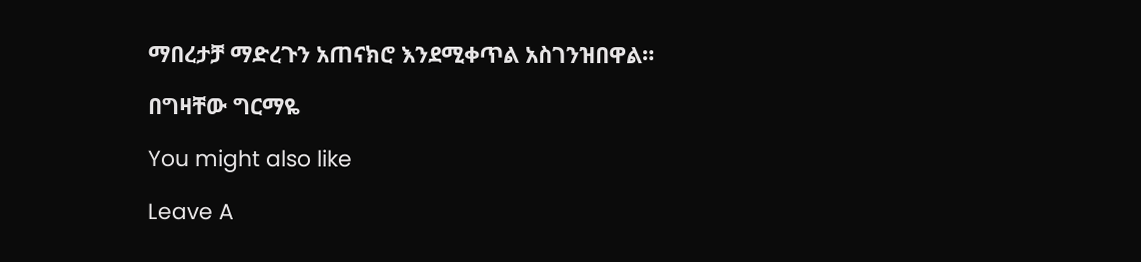ማበረታቻ ማድረጉን አጠናክሮ እንደሚቀጥል አስገንዝበዋል።

በግዛቸው ግርማዬ

You might also like

Leave A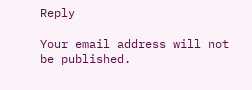Reply

Your email address will not be published.